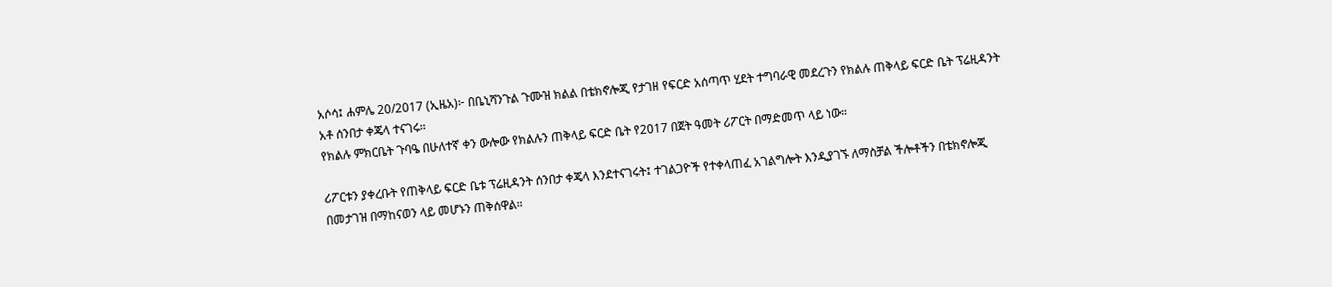አሶሳ፤ ሐምሌ 20/2017 (ኢዜአ)፦ በቤኒሻንጉል ጉሙዝ ክልል በቴክኖሎጂ የታገዘ የፍርድ አሰጣጥ ሂደት ተግባራዊ መደረጉን የክልሉ ጠቅላይ ፍርድ ቤት ፕሬዚዳንት አቶ ሰንበታ ቀጄላ ተናገሩ።
የክልሉ ምክርቤት ጉባዔ በሁለተኛ ቀን ውሎው የክልሉን ጠቅላይ ፍርድ ቤት የ2017 በጀት ዓመት ሪፖርት በማድመጥ ላይ ነው።

ሪፖርቱን ያቀረቡት የጠቅላይ ፍርድ ቤቱ ፕሬዚዳንት ሰንበታ ቀጄላ እንደተናገሩት፤ ተገልጋዮች የተቀላጠፈ አገልግሎት እንዲያገኙ ለማስቻል ችሎቶችን በቴክኖሎጂ በመታገዝ በማከናወን ላይ መሆኑን ጠቅሰዋል።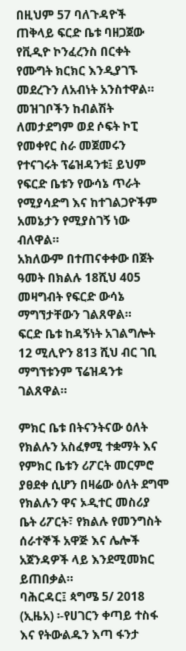በዚህም 57 ባለጉዳዮች ጠቅላይ ፍርድ ቤቱ ባዘጋጀው የቪዲዮ ኮንፈረንስ በርቀት የሙግት ክርክር እንዲያገኙ መደረጉን ለአብነት አንስተዋል።
መዝገቦችን ከብልሽት ለመታደግም ወደ ሶፍት ኮፒ የመቀየር ስራ መጀመሩን የተናገሩት ፕሬዝዳንቱ፤ ይህም የፍርድ ቤቱን የውሳኔ ጥራት የሚያሳድግ እና ከተገልጋዮችም አመኔታን የሚያስገኝ ነው ብለዋል።
አክለውም በተጠናቀቀው በጀት ዓመት በክልሉ 18ሺህ 405 መዛግብት የፍርድ ውሳኔ ማግኘታቸውን ገልጸዋል።
ፍርድ ቤቱ ከዳኝነት አገልግሎት 12 ሚሊዮን 813 ሺህ ብር ገቢ ማግኘቱንም ፕሬዝዳንቱ ገልጸዋል።

ምክር ቤቱ በትናንትናው ዕለት የክልሉን አስፈፃሚ ተቋማት እና የምክር ቤቱን ሪፖርት መርምሮ ያፀደቀ ሲሆን በዛሬው ዕለት ደግሞ የክልሉን ዋና ኦዲተር መስሪያ ቤት ሪፖርት፣ የክልሉ የመንግስት ሰራተኞች አዋጅ እና ሌሎች አጀንዳዎች ላይ እንደሚመክር ይጠበቃል።
ባሕርዳር፤ ጳግሜ 5/ 2018 (ኢዜአ) ፡-የሀገርን ቀጣይ ተስፋ እና የትውልዱን እጣ ፋንታ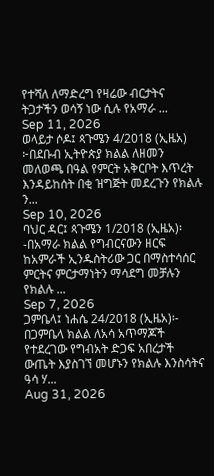የተሻለ ለማድረግ የዛሬው ብርታትና ትጋታችን ወሳኝ ነው ሲሉ የአማራ ...
Sep 11, 2026
ወላይታ ሶዶ፤ ጳጉሜን 4/2018 (ኢዜአ) ፦በደቡብ ኢትዮጵያ ክልል ለዘመን መለወጫ በዓል የምርት አቅርቦት እጥረት እንዳይከሰት በቂ ዝግጅት መደረጉን የክልሉ ን...
Sep 10, 2026
ባህር ዳር፤ ጳጉሜን 1/2018 (ኢዜአ)፡-በአማራ ክልል የግብርናውን ዘርፍ ከአምራች ኢንዱስትሪው ጋር በማስተሳሰር ምርትና ምርታማነትን ማሳደግ መቻሉን የክልሉ ...
Sep 7, 2026
ጋምቤላ፤ ነሐሴ 24/2018 (ኢዜአ)፡- በጋምቤላ ክልል ለአሳ አጥማጆች የተደረገው የግብአት ድጋፍ አበረታች ውጤት እያስገኘ መሆኑን የክልሉ እንስሳትና ዓሳ ሃ...
Aug 31, 2026